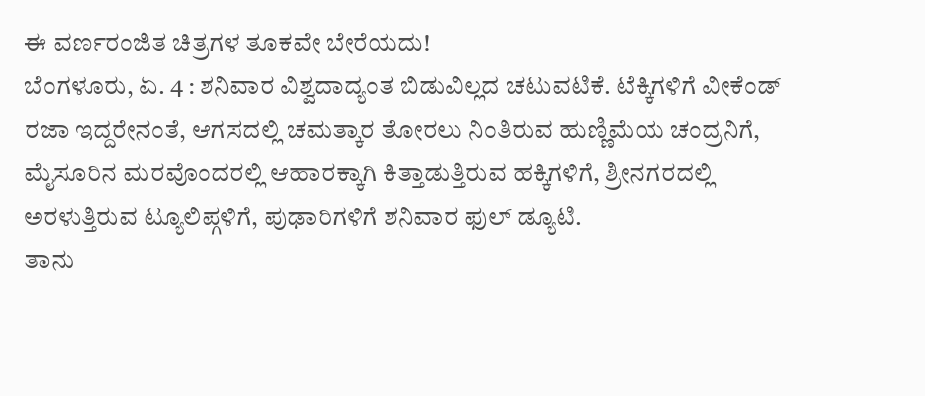ಈ ವರ್ಣರಂಜಿತ ಚಿತ್ರಗಳ ತೂಕವೇ ಬೇರೆಯದು!
ಬೆಂಗಳೂರು, ಏ. 4 : ಶನಿವಾರ ವಿಶ್ವದಾದ್ಯಂತ ಬಿಡುವಿಲ್ಲದ ಚಟುವಟಿಕೆ. ಟೆಕ್ಕಿಗಳಿಗೆ ವೀಕೆಂಡ್ ರಜಾ ಇದ್ದರೇನಂತೆ, ಆಗಸದಲ್ಲಿ ಚಮತ್ಕಾರ ತೋರಲು ನಿಂತಿರುವ ಹುಣ್ಣಿಮೆಯ ಚಂದ್ರನಿಗೆ, ಮೈಸೂರಿನ ಮರವೊಂದರಲ್ಲಿ ಆಹಾರಕ್ಕಾಗಿ ಕಿತ್ತಾಡುತ್ತಿರುವ ಹಕ್ಕಿಗಳಿಗೆ, ಶ್ರೀನಗರದಲ್ಲಿ ಅರಳುತ್ತಿರುವ ಟ್ಯೂಲಿಪ್ಗಳಿಗೆ, ಪುಢಾರಿಗಳಿಗೆ ಶನಿವಾರ ಫುಲ್ ಡ್ಯೂಟಿ.
ತಾನು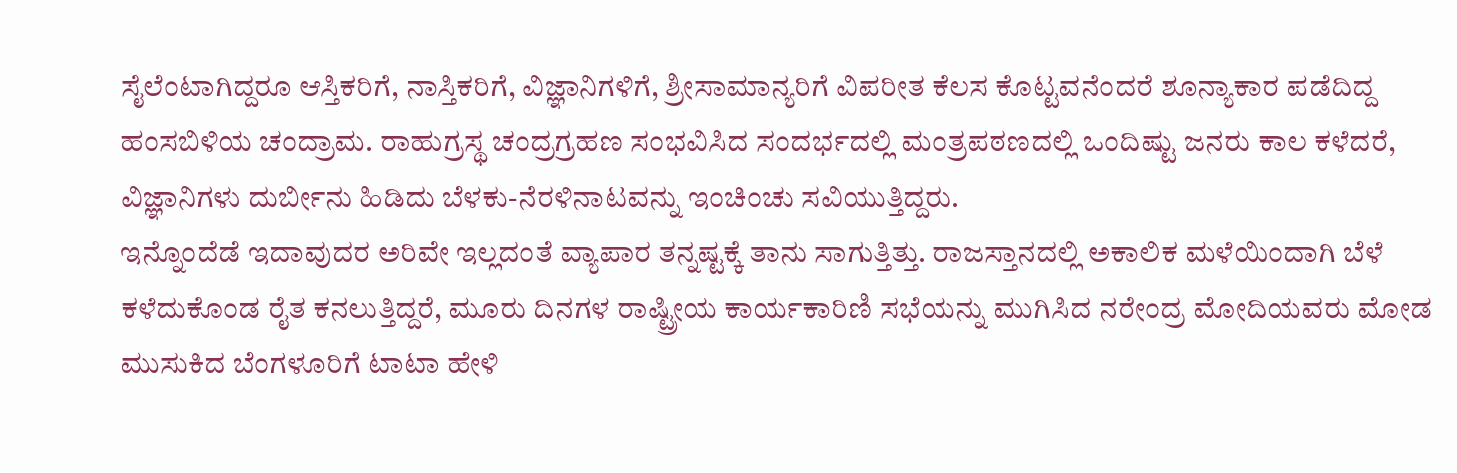ಸೈಲೆಂಟಾಗಿದ್ದರೂ ಆಸ್ತಿಕರಿಗೆ, ನಾಸ್ತಿಕರಿಗೆ, ವಿಜ್ಞಾನಿಗಳಿಗೆ, ಶ್ರೀಸಾಮಾನ್ಯರಿಗೆ ವಿಪರೀತ ಕೆಲಸ ಕೊಟ್ಟವನೆಂದರೆ ಶೂನ್ಯಾಕಾರ ಪಡೆದಿದ್ದ ಹಂಸಬಿಳಿಯ ಚಂದ್ರಾಮ. ರಾಹುಗ್ರಸ್ಥ ಚಂದ್ರಗ್ರಹಣ ಸಂಭವಿಸಿದ ಸಂದರ್ಭದಲ್ಲಿ ಮಂತ್ರಪಠಣದಲ್ಲಿ ಒಂದಿಷ್ಟು ಜನರು ಕಾಲ ಕಳೆದರೆ, ವಿಜ್ಞಾನಿಗಳು ದುರ್ಬೀನು ಹಿಡಿದು ಬೆಳಕು-ನೆರಳಿನಾಟವನ್ನು ಇಂಚಿಂಚು ಸವಿಯುತ್ತಿದ್ದರು.
ಇನ್ನೊಂದೆಡೆ ಇದಾವುದರ ಅರಿವೇ ಇಲ್ಲದಂತೆ ವ್ಯಾಪಾರ ತನ್ನಷ್ಟಕ್ಕೆ ತಾನು ಸಾಗುತ್ತಿತ್ತು. ರಾಜಸ್ತಾನದಲ್ಲಿ ಅಕಾಲಿಕ ಮಳೆಯಿಂದಾಗಿ ಬೆಳೆ ಕಳೆದುಕೊಂಡ ರೈತ ಕನಲುತ್ತಿದ್ದರೆ, ಮೂರು ದಿನಗಳ ರಾಷ್ಟ್ರೀಯ ಕಾರ್ಯಕಾರಿಣಿ ಸಭೆಯನ್ನು ಮುಗಿಸಿದ ನರೇಂದ್ರ ಮೋದಿಯವರು ಮೋಡ ಮುಸುಕಿದ ಬೆಂಗಳೂರಿಗೆ ಟಾಟಾ ಹೇಳಿ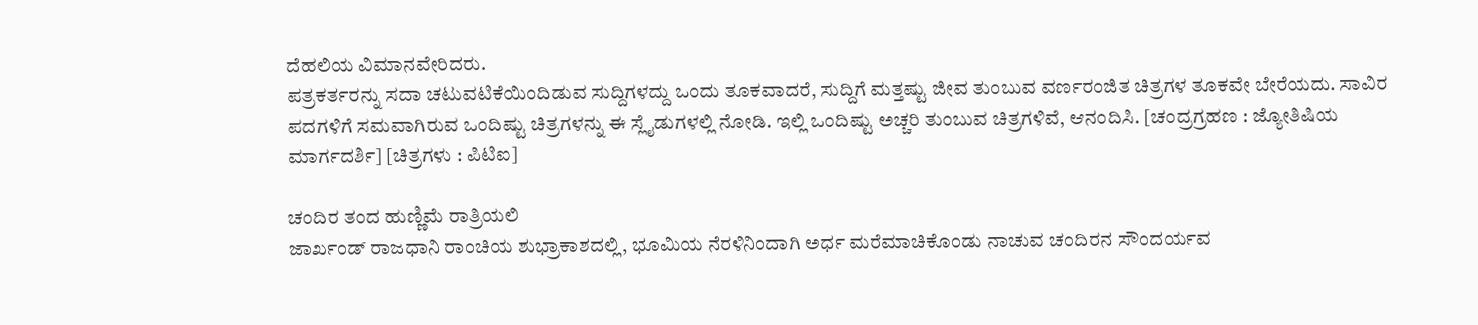ದೆಹಲಿಯ ವಿಮಾನವೇರಿದರು.
ಪತ್ರಕರ್ತರನ್ನು ಸದಾ ಚಟುವಟಿಕೆಯಿಂದಿಡುವ ಸುದ್ದಿಗಳದ್ದು ಒಂದು ತೂಕವಾದರೆ, ಸುದ್ದಿಗೆ ಮತ್ತಷ್ಟು ಜೀವ ತುಂಬುವ ವರ್ಣರಂಜಿತ ಚಿತ್ರಗಳ ತೂಕವೇ ಬೇರೆಯದು. ಸಾವಿರ ಪದಗಳಿಗೆ ಸಮವಾಗಿರುವ ಒಂದಿಷ್ಟು ಚಿತ್ರಗಳನ್ನು ಈ ಸ್ಲೈಡುಗಳಲ್ಲಿ ನೋಡಿ. ಇಲ್ಲಿ ಒಂದಿಷ್ಟು ಅಚ್ಚರಿ ತುಂಬುವ ಚಿತ್ರಗಳಿವೆ, ಆನಂದಿಸಿ. [ಚಂದ್ರಗ್ರಹಣ : ಜ್ಯೋತಿಷಿಯ ಮಾರ್ಗದರ್ಶಿ] [ಚಿತ್ರಗಳು : ಪಿಟಿಐ]

ಚಂದಿರ ತಂದ ಹುಣ್ಣಿಮೆ ರಾತ್ರಿಯಲಿ
ಜಾರ್ಖಂಡ್ ರಾಜಧಾನಿ ರಾಂಚಿಯ ಶುಭ್ರಾಕಾಶದಲ್ಲಿ, ಭೂಮಿಯ ನೆರಳಿನಿಂದಾಗಿ ಅರ್ಧ ಮರೆಮಾಚಿಕೊಂಡು ನಾಚುವ ಚಂದಿರನ ಸೌಂದರ್ಯವ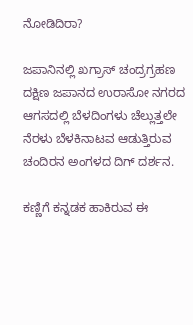ನೋಡಿದಿರಾ?

ಜಪಾನಿನಲ್ಲಿ ಖಗ್ರಾಸ್ ಚಂದ್ರಗ್ರಹಣ
ದಕ್ಷಿಣ ಜಪಾನದ ಉರಾಸೋ ನಗರದ ಆಗಸದಲ್ಲಿ ಬೆಳದಿಂಗಳು ಚೆಲ್ಲುತ್ತಲೇ ನೆರಳು ಬೆಳಕಿನಾಟವ ಆಡುತ್ತಿರುವ ಚಂದಿರನ ಅಂಗಳದ ದಿಗ್ ದರ್ಶನ.

ಕಣ್ಣಿಗೆ ಕನ್ನಡಕ ಹಾಕಿರುವ ಈ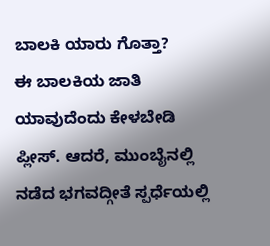ಬಾಲಕಿ ಯಾರು ಗೊತ್ತಾ?
ಈ ಬಾಲಕಿಯ ಜಾತಿ ಯಾವುದೆಂದು ಕೇಳಬೇಡಿ ಪ್ಲೀಸ್. ಆದರೆ, ಮುಂಬೈನಲ್ಲಿ ನಡೆದ ಭಗವದ್ಗೀತೆ ಸ್ಪರ್ಧೆಯಲ್ಲಿ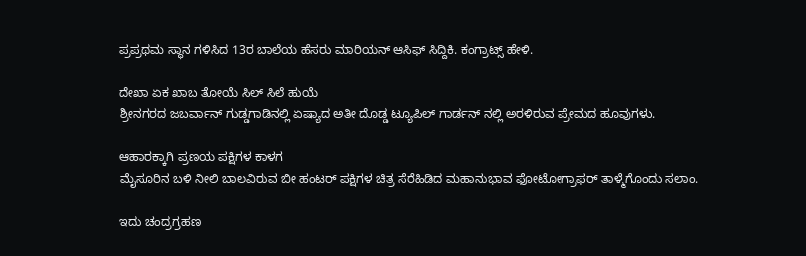ಪ್ರಪ್ರಥಮ ಸ್ಥಾನ ಗಳಿಸಿದ 13ರ ಬಾಲೆಯ ಹೆಸರು ಮಾರಿಯನ್ ಆಸಿಫ್ ಸಿದ್ದಿಕಿ. ಕಂಗ್ರಾಟ್ಸ್ ಹೇಳಿ.

ದೇಖಾ ಏಕ ಖಾಬ ತೋಯೆ ಸಿಲ್ ಸಿಲೆ ಹುಯೆ
ಶ್ರೀನಗರದ ಜಬರ್ವಾನ್ ಗುಡ್ಡಗಾಡಿನಲ್ಲಿ ಏಷ್ಯಾದ ಅತೀ ದೊಡ್ಡ ಟ್ಯೂಪಿಲ್ ಗಾರ್ಡನ್ ನಲ್ಲಿ ಅರಳಿರುವ ಪ್ರೇಮದ ಹೂವುಗಳು.

ಆಹಾರಕ್ಕಾಗಿ ಪ್ರಣಯ ಪಕ್ಷಿಗಳ ಕಾಳಗ
ಮೈಸೂರಿನ ಬಳಿ ನೀಲಿ ಬಾಲವಿರುವ ಬೀ ಹಂಟರ್ ಪಕ್ಷಿಗಳ ಚಿತ್ರ ಸೆರೆಹಿಡಿದ ಮಹಾನುಭಾವ ಫೋಟೋಗ್ರಾಫರ್ ತಾಳ್ಮೆಗೊಂದು ಸಲಾಂ.

ಇದು ಚಂದ್ರಗ್ರಹಣ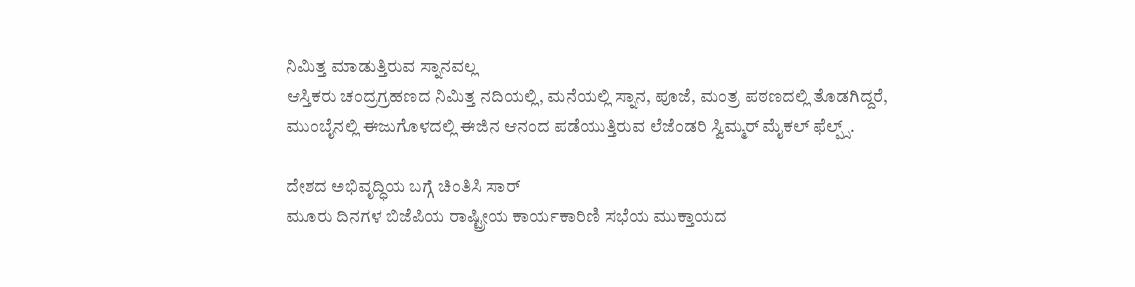ನಿಮಿತ್ತ ಮಾಡುತ್ತಿರುವ ಸ್ನಾನವಲ್ಲ
ಆಸ್ತಿಕರು ಚಂದ್ರಗ್ರಹಣದ ನಿಮಿತ್ತ ನದಿಯಲ್ಲಿ, ಮನೆಯಲ್ಲಿ ಸ್ನಾನ, ಪೂಜೆ, ಮಂತ್ರ ಪಠಣದಲ್ಲಿ ತೊಡಗಿದ್ದರೆ, ಮುಂಬೈನಲ್ಲಿ ಈಜುಗೊಳದಲ್ಲಿ ಈಜಿನ ಆನಂದ ಪಡೆಯುತ್ತಿರುವ ಲೆಜೆಂಡರಿ ಸ್ವಿಮ್ಮರ್ ಮೈಕಲ್ ಫೆಲ್ಪ್ಸ್.

ದೇಶದ ಅಭಿವೃದ್ಧಿಯ ಬಗ್ಗೆ ಚಿಂತಿಸಿ ಸಾರ್
ಮೂರು ದಿನಗಳ ಬಿಜೆಪಿಯ ರಾಷ್ಟ್ರೀಯ ಕಾರ್ಯಕಾರಿಣಿ ಸಭೆಯ ಮುಕ್ತಾಯದ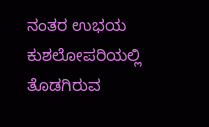ನಂತರ ಉಭಯ ಕುಶಲೋಪರಿಯಲ್ಲಿ ತೊಡಗಿರುವ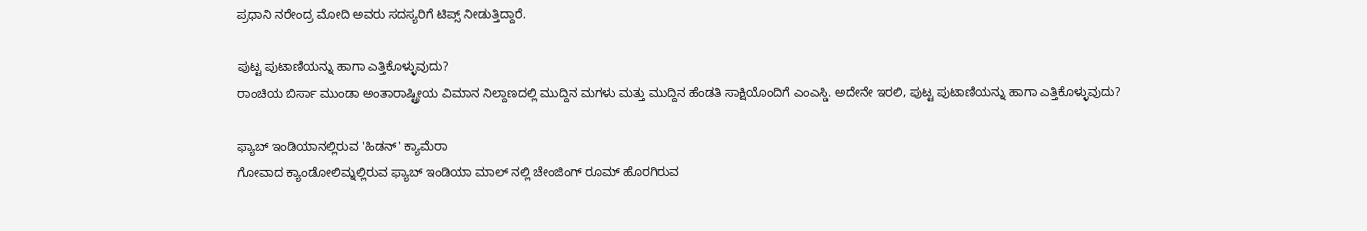ಪ್ರಧಾನಿ ನರೇಂದ್ರ ಮೋದಿ ಅವರು ಸದಸ್ಯರಿಗೆ ಟಿಪ್ಸ್ ನೀಡುತ್ತಿದ್ದಾರೆ.

ಪುಟ್ಟ ಪುಟಾಣಿಯನ್ನು ಹಾಗಾ ಎತ್ತಿಕೊಳ್ಳುವುದು?
ರಾಂಚಿಯ ಬಿರ್ಸಾ ಮುಂಡಾ ಅಂತಾರಾಷ್ಟ್ರೀಯ ವಿಮಾನ ನಿಲ್ದಾಣದಲ್ಲಿ ಮುದ್ದಿನ ಮಗಳು ಮತ್ತು ಮುದ್ದಿನ ಹೆಂಡತಿ ಸಾಕ್ಷಿಯೊಂದಿಗೆ ಎಂಎಸ್ಡಿ. ಅದೇನೇ ಇರಲಿ, ಪುಟ್ಟ ಪುಟಾಣಿಯನ್ನು ಹಾಗಾ ಎತ್ತಿಕೊಳ್ಳುವುದು?

ಫ್ಯಾಬ್ ಇಂಡಿಯಾನಲ್ಲಿರುವ 'ಹಿಡನ್' ಕ್ಯಾಮೆರಾ
ಗೋವಾದ ಕ್ಯಾಂಡೋಲಿಮ್ನಲ್ಲಿರುವ ಫ್ಯಾಬ್ ಇಂಡಿಯಾ ಮಾಲ್ ನಲ್ಲಿ ಚೇಂಜಿಂಗ್ ರೂಮ್ ಹೊರಗಿರುವ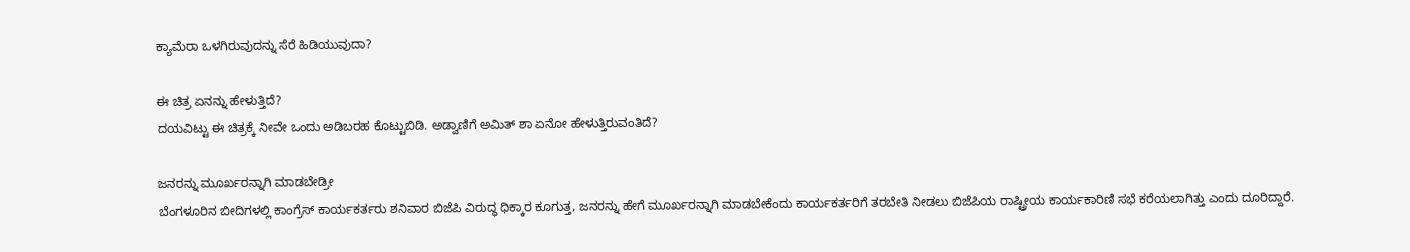ಕ್ಯಾಮೆರಾ ಒಳಗಿರುವುದನ್ನು ಸೆರೆ ಹಿಡಿಯುವುದಾ?

ಈ ಚಿತ್ರ ಏನನ್ನು ಹೇಳುತ್ತಿದೆ?
ದಯವಿಟ್ಟು ಈ ಚಿತ್ರಕ್ಕೆ ನೀವೇ ಒಂದು ಅಡಿಬರಹ ಕೊಟ್ಟುಬಿಡಿ. ಅಡ್ವಾಣಿಗೆ ಅಮಿತ್ ಶಾ ಏನೋ ಹೇಳುತ್ತಿರುವಂತಿದೆ?

ಜನರನ್ನು ಮೂರ್ಖರನ್ನಾಗಿ ಮಾಡಬೇಡ್ರೀ
ಬೆಂಗಳೂರಿನ ಬೀದಿಗಳಲ್ಲಿ ಕಾಂಗ್ರೆಸ್ ಕಾರ್ಯಕರ್ತರು ಶನಿವಾರ ಬಿಜೆಪಿ ವಿರುದ್ಧ ಧಿಕ್ಕಾರ ಕೂಗುತ್ತ, ಜನರನ್ನು ಹೇಗೆ ಮೂರ್ಖರನ್ನಾಗಿ ಮಾಡಬೇಕೆಂದು ಕಾರ್ಯಕರ್ತರಿಗೆ ತರಬೇತಿ ನೀಡಲು ಬಿಜೆಪಿಯ ರಾಷ್ಟ್ರೀಯ ಕಾರ್ಯಕಾರಿಣಿ ಸಭೆ ಕರೆಯಲಾಗಿತ್ತು ಎಂದು ದೂರಿದ್ದಾರೆ.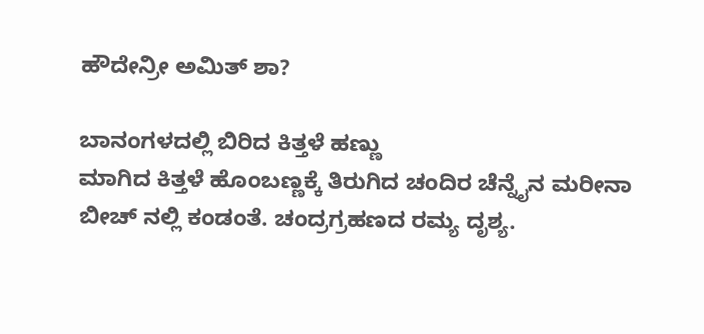ಹೌದೇನ್ರೀ ಅಮಿತ್ ಶಾ?

ಬಾನಂಗಳದಲ್ಲಿ ಬಿರಿದ ಕಿತ್ತಳೆ ಹಣ್ಣು
ಮಾಗಿದ ಕಿತ್ತಳೆ ಹೊಂಬಣ್ಣಕ್ಕೆ ತಿರುಗಿದ ಚಂದಿರ ಚೆನ್ನೈನ ಮರೀನಾ ಬೀಚ್ ನಲ್ಲಿ ಕಂಡಂತೆ. ಚಂದ್ರಗ್ರಹಣದ ರಮ್ಯ ದೃಶ್ಯ.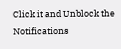Click it and Unblock the Notifications